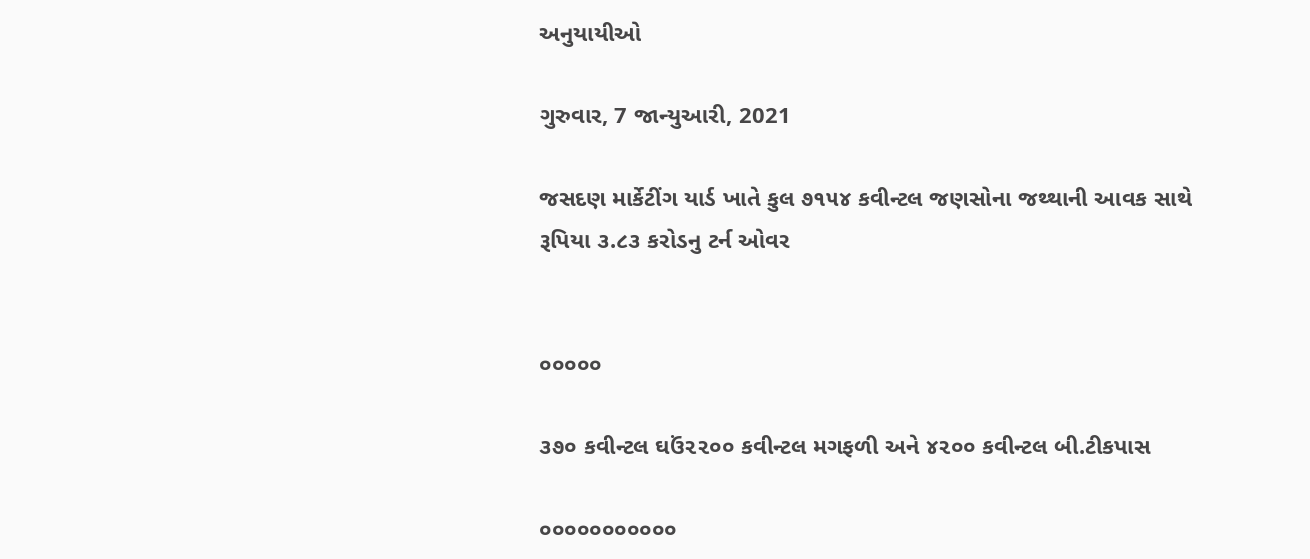અનુયાયીઓ

ગુરુવાર, 7 જાન્યુઆરી, 2021

જસદણ માર્કેટીંગ યાર્ડ ખાતે કુલ ૭૧૫૪ કવીન્ટલ જણસોના જથ્થાની આવક સાથે રૂપિયા ૩.૮૩ કરોડનુ ટર્ન ઓવર


૦૦૦૦૦

૩૭૦ કવીન્ટલ ઘઉં૨૨૦૦ કવીન્ટલ મગફળી અને ૪૨૦૦ કવીન્ટલ બી.ટીકપાસ

૦૦૦૦૦૦૦૦૦૦૦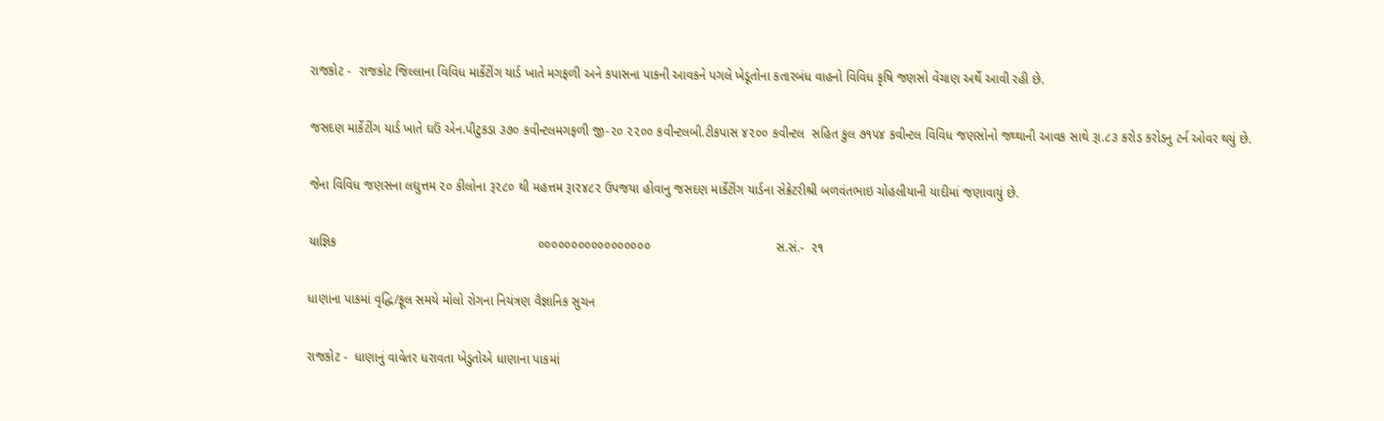રાજકોટ -  રાજકોટ જિલ્લાના વિવિધ માર્કેટીંગ યાર્ડ ખાતે મગફળી અને કપાસના પાકની આવકને પગલે ખેડૂતોના કતારબંધ વાહનો વિવિધ કૃષિ જણસો વેંચાણ અર્થે આવી રહી છે.

જસદણ માર્કેટીંગ યાર્ડ ખાતે ઘઉં એન.પીટુકડા ૩૭૦ કવીન્ટલમગફળી જી-૨૦ ૨૨૦૦ કવીન્ટલબી.ટીકપાસ ૪૨૦૦ કવીન્ટલ  સહિત કુલ ૭૧૫૪ કવીન્ટલ વિવિધ જણસોનો જથ્થાની આવક સાથે રૂા.૮૩ કરોડ કરોડનુ ટર્ન ઓવર થયું છે.

જેના વિવિધ જણસના લઘુત્તમ ૨૦ કીલોના રૂ૨૮૦ થી મહત્તમ રૂા૨૪૮૨ ઉપજયા હોવાનુ જસદણ માર્કેટીંગ યાર્ડના સેક્રેટરીશ્રી બળવંતભાઇ ચોહલીયાની યાદીમાં જણાવાયું છે.

યાજ્ઞિક                                                        ૦૦૦૦૦૦૦૦૦૦૦૦૦૦૦૦૦                                   સ.સં.-  ૨૧

ધાણાના પાકમાં વૃદ્ધિ/ફૂલ સમયે મોલો રોગના નિયંત્રણ વૈજ્ઞાનિક સુચન

રાજકોટ -  ધાણાનું વાવેતર ધરાવતા ખેડુતોએ ધાણાના પાકમાં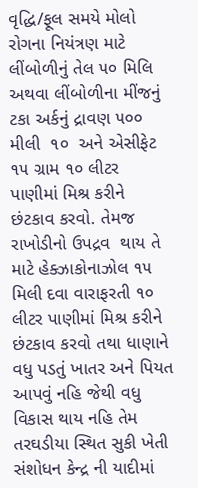વૃદ્ધિ/ફૂલ સમયે મોલો રોગના નિયંત્રણ માટે  લીંબોળીનું તેલ ૫૦ મિલિ અથવા લીંબોળીના મીંજનું  ટકા અર્કનું દ્રાવણ ૫૦૦ મીલી  ૧૦  અને એસીફેટ ૧૫ ગ્રામ ૧૦ લીટર પાણીમાં મિશ્ર કરીને છંટકાવ કરવો. તેમજ રાખોડીનો ઉપદ્રવ  થાય તે માટે હેક્ઝાકોનાઝોલ ૧૫ મિલી દવા વારાફરતી ૧૦  લીટર પાણીમાં મિશ્ર કરીને  છંટકાવ કરવો તથા ધાણાને વધુ પડતું ખાતર અને પિયત આપવું નહિ જેથી વધુ વિકાસ થાય નહિ તેમ  તરઘડીયા સ્થિત સુકી ખેતી સંશોધન કેન્દ્ર ની યાદીમાં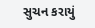સુચન કરાયું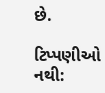છે.

ટિપ્પણીઓ નથી: